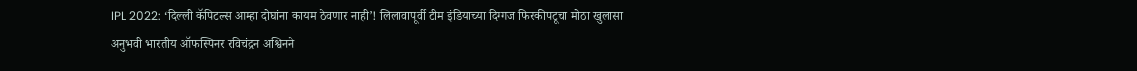IPL 2022: ‘दिल्ली कॅपिटल्स आम्हा दोघांना कायम ठेवणार नाही’! लिलावापूर्वी टीम इंडियाच्या दिग्गज फिरकीपटूचा मोठा खुलासा
अनुभवी भारतीय ऑफस्पिनर रविचंद्रन अश्विनने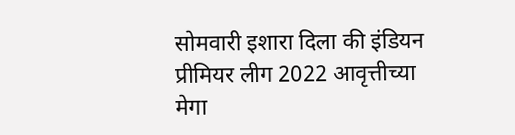सोमवारी इशारा दिला की इंडियन प्रीमियर लीग 2022 आवृत्तीच्या मेगा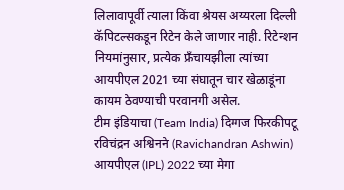लिलावापूर्वी त्याला किंवा श्रेयस अय्यरला दिल्ली कॅपिटल्सकडून रिटेन केले जाणार नाही. रिटेन्शन नियमांनुसार, प्रत्येक फ्रँचायझीला त्यांच्या आयपीएल 2021 च्या संघातून चार खेळाडूंना कायम ठेवण्याची परवानगी असेल.
टीम इंडियाचा (Team India) दिग्गज फिरकीपटू रविचंद्रन अश्विनने (Ravichandran Ashwin) आयपीएल (IPL) 2022 च्या मेगा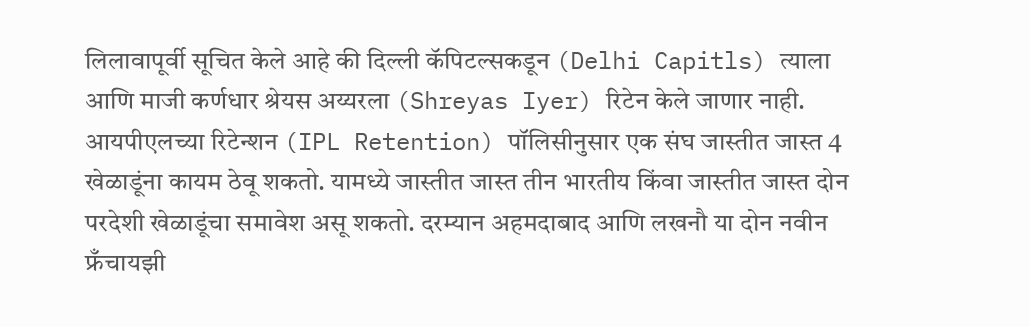लिलावापूर्वी सूचित केले आहे की दिल्ली कॅपिटल्सकडून (Delhi Capitls) त्याला आणि माजी कर्णधार श्रेयस अय्यरला (Shreyas Iyer) रिटेन केले जाणार नाही. आयपीएलच्या रिटेन्शन (IPL Retention) पॉलिसीनुसार एक संघ जास्तीत जास्त 4 खेळाडूंना कायम ठेवू शकतो. यामध्ये जास्तीत जास्त तीन भारतीय किंवा जास्तीत जास्त दोन परदेशी खेळाडूंचा समावेश असू शकतो. दरम्यान अहमदाबाद आणि लखनौ या दोन नवीन फ्रँचायझी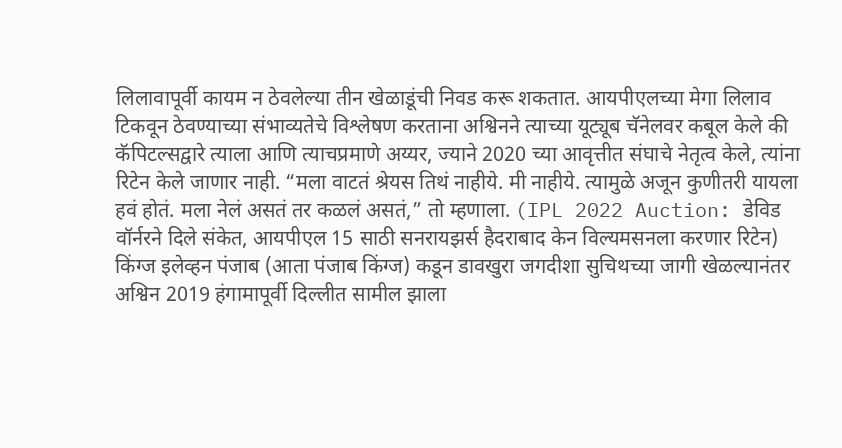लिलावापूर्वी कायम न ठेवलेल्या तीन खेळाडूंची निवड करू शकतात. आयपीएलच्या मेगा लिलाव टिकवून ठेवण्याच्या संभाव्यतेचे विश्लेषण करताना अश्विनने त्याच्या यूट्यूब चॅनेलवर कबूल केले की कॅपिटल्सद्वारे त्याला आणि त्याचप्रमाणे अय्यर, ज्याने 2020 च्या आवृत्तीत संघाचे नेतृत्व केले, त्यांना रिटेन केले जाणार नाही. “मला वाटतं श्रेयस तिथं नाहीये. मी नाहीये. त्यामुळे अजून कुणीतरी यायला हवं होतं. मला नेलं असतं तर कळलं असतं,” तो म्हणाला. (IPL 2022 Auction: डेविड वॉर्नरने दिले संकेत, आयपीएल 15 साठी सनरायझर्स हैदराबाद केन विल्यमसनला करणार रिटेन)
किंग्ज इलेव्हन पंजाब (आता पंजाब किंग्ज) कडून डावखुरा जगदीशा सुचिथच्या जागी खेळल्यानंतर अश्विन 2019 हंगामापूर्वी दिल्लीत सामील झाला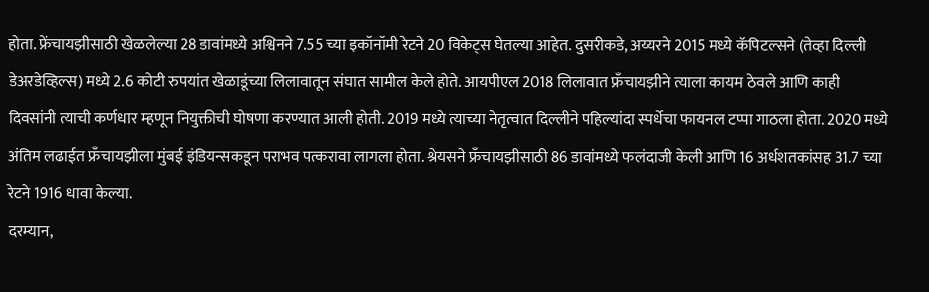होता. फ्रेंचायझीसाठी खेळलेल्या 28 डावांमध्ये अश्विनने 7.55 च्या इकॉनॉमी रेटने 20 विकेट्स घेतल्या आहेत. दुसरीकडे, अय्यरने 2015 मध्ये कॅपिटल्सने (तेव्हा दिल्ली डेअरडेव्हिल्स) मध्ये 2.6 कोटी रुपयांत खेळाडूंच्या लिलावातून संघात सामील केले होते. आयपीएल 2018 लिलावात फ्रँचायझीने त्याला कायम ठेवले आणि काही दिवसांनी त्याची कर्णधार म्हणून नियुक्तीची घोषणा करण्यात आली होती. 2019 मध्ये त्याच्या नेतृत्वात दिल्लीने पहिल्यांदा स्पर्धेचा फायनल टप्पा गाठला होता. 2020 मध्ये अंतिम लढाईत फ्रँचायझीला मुंबई इंडियन्सकडून पराभव पत्करावा लागला होता. श्रेयसने फ्रँचायझीसाठी 86 डावांमध्ये फलंदाजी केली आणि 16 अर्धशतकांसह 31.7 च्या रेटने 1916 धावा केल्या.
दरम्यान,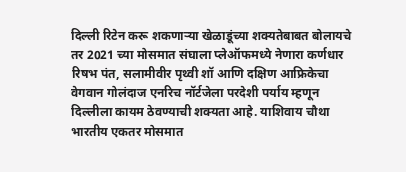दिल्ली रिटेन करू शकणाऱ्या खेळाडूंच्या शक्यतेबाबत बोलायचे तर 2021 च्या मोसमात संघाला प्लेऑफमध्ये नेणारा कर्णधार रिषभ पंत, सलामीवीर पृथ्वी शॉ आणि दक्षिण आफ्रिकेचा वेगवान गोलंदाज एनरिच नॉर्टजेला परदेशी पर्याय म्हणून दिल्लीला कायम ठेवण्याची शक्यता आहे. याशिवाय चौथा भारतीय एकतर मोसमात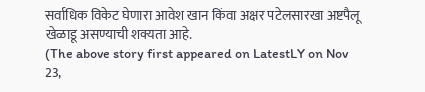सर्वाधिक विकेट घेणारा आवेश खान किंवा अक्षर पटेलसारखा अष्टपैलू खेळाडू असण्याची शक्यता आहे.
(The above story first appeared on LatestLY on Nov 23,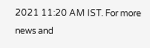2021 11:20 AM IST. For more news and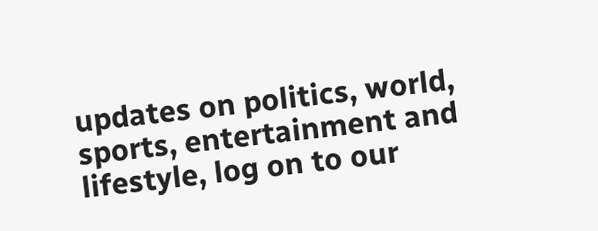updates on politics, world, sports, entertainment and lifestyle, log on to our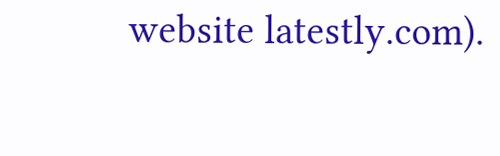website latestly.com).